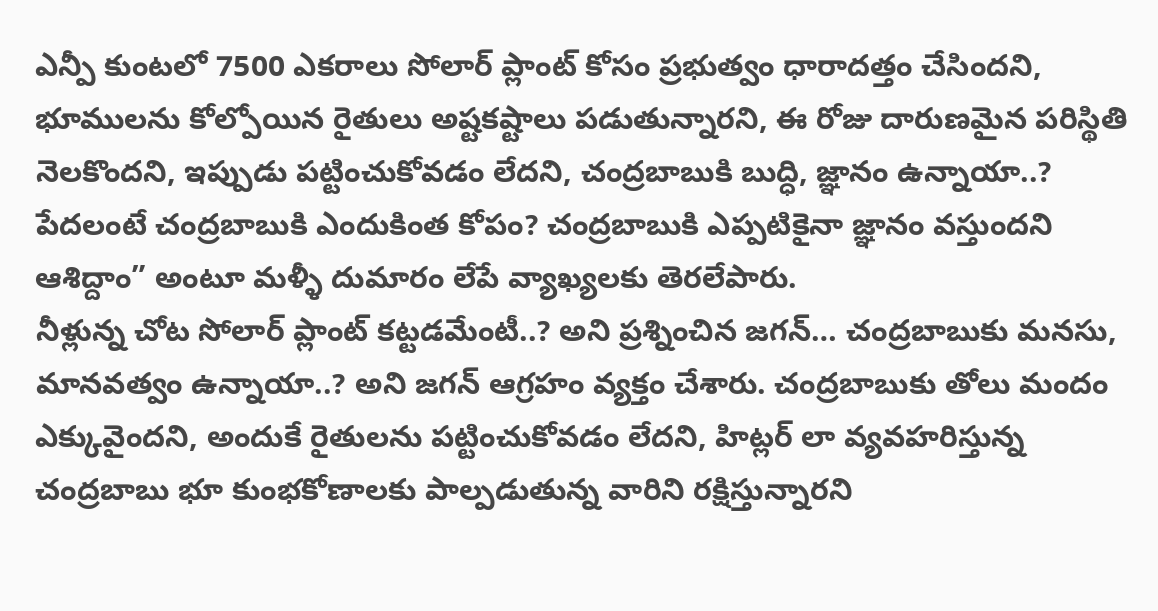ఎన్పీ కుంటలో 7500 ఎకరాలు సోలార్ ప్లాంట్ కోసం ప్రభుత్వం ధారాదత్తం చేసిందని, భూములను కోల్పోయిన రైతులు అష్టకష్టాలు పడుతున్నారని, ఈ రోజు దారుణమైన పరిస్థితి నెలకొందని, ఇప్పుడు పట్టించుకోవడం లేదని, చంద్రబాబుకి బుద్ధి, జ్ఞానం ఉన్నాయా..? పేదలంటే చంద్రబాబుకి ఎందుకింత కోపం? చంద్రబాబుకి ఎప్పటికైనా జ్ఞానం వస్తుందని ఆశిద్దాం” అంటూ మళ్ళీ దుమారం లేపే వ్యాఖ్యలకు తెరలేపారు.
నీళ్లున్న చోట సోలార్ ప్లాంట్ కట్టడమేంటీ..? అని ప్రశ్నించిన జగన్… చంద్రబాబుకు మనసు, మానవత్వం ఉన్నాయా..? అని జగన్ ఆగ్రహం వ్యక్తం చేశారు. చంద్రబాబుకు తోలు మందం ఎక్కువైందని, అందుకే రైతులను పట్టించుకోవడం లేదని, హిట్లర్ లా వ్యవహరిస్తున్న చంద్రబాబు భూ కుంభకోణాలకు పాల్పడుతున్న వారిని రక్షిస్తున్నారని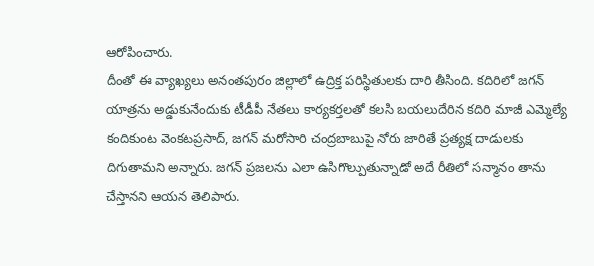ఆరోపించారు.
దీంతో ఈ వ్యాఖ్యలు అనంతపురం జిల్లాలో ఉద్రిక్త పరిస్థితులకు దారి తీసింది. కదిరిలో జగన్ యాత్రను అడ్డుకునేందుకు టీడీపీ నేతలు కార్యకర్తలతో కలసి బయలుదేరిన కదిరి మాజీ ఎమ్మెల్యే కందికుంట వెంకటప్రసాద్, జగన్ మరోసారి చంద్రబాబుపై నోరు జారితే ప్రత్యక్ష దాడులకు దిగుతామని అన్నారు. జగన్ ప్రజలను ఎలా ఉసిగొల్పుతున్నాడో అదే రీతిలో సన్మానం తాను చేస్తానని ఆయన తెలిపారు.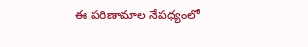ఈ పరిణామాల నేపధ్యంలో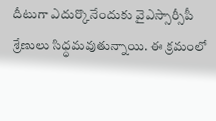దీటుగా ఎదుర్కొనేందుకు వైఎస్సార్సీపీ శ్రేణులు సిధ్ధమవుతున్నాయి. ఈ క్రమంలో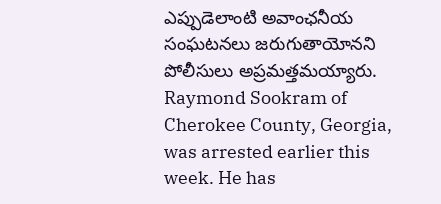ఎప్పుడెలాంటి అవాంఛనీయ సంఘటనలు జరుగుతాయోనని పోలీసులు అప్రమత్తమయ్యారు.
Raymond Sookram of Cherokee County, Georgia, was arrested earlier this week. He has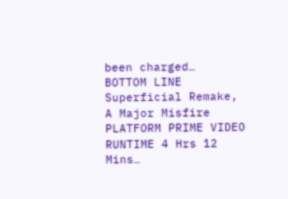been charged…
BOTTOM LINE Superficial Remake, A Major Misfire PLATFORM PRIME VIDEO RUNTIME 4 Hrs 12 Mins…